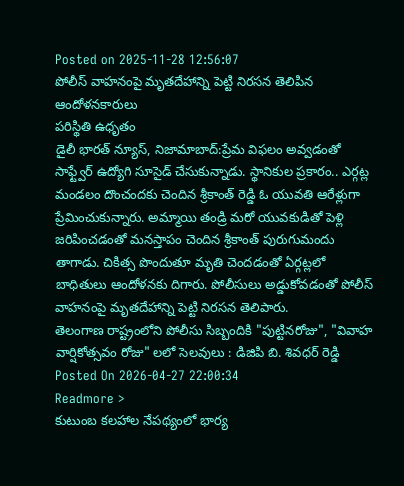Posted on 2025-11-28 12:56:07
పోలీస్ వాహనంపై మృతదేహాన్ని పెట్టి నిరసన తెలిపిన ఆందోళనకారులు
పరిస్థితి ఉధృతం
డైలీ భారత్ న్యూస్, నిజామాబాద్:ప్రేమ విఫలం అవ్వడంతో సాఫ్ట్వేర్ ఉద్యోగి సూసైడ్ చేసుకున్నాడు. స్థానికుల ప్రకారం.. ఎర్గట్ల మండలం దొంచందకు చెందిన శ్రీకాంత్ రెడ్డి ఓ యువతి ఆరేళ్లుగా ప్రేమించుకున్నారు. అమ్మాయి తండ్రి మరో యువకుడితో పెళ్లి జరిపించడంతో మనస్తాపం చెందిన శ్రీకాంత్ పురుగుమందు తాగాడు. చికిత్స పొందుతూ మృతి చెందడంతో ఏర్గట్లలో బాధితులు ఆందోళనకు దిగారు. పోలీసులు అడ్డుకోవడంతో పోలీస్ వాహనంపై మృతదేహాన్ని పెట్టి నిరసన తెలిపారు.
తెలంగాణ రాష్ట్రంలోని పోలీసు సిబ్బందికి "పుట్టినరోజు", "వివాహ వార్షికోత్సవం రోజు" లలో సెలవులు : డిజిపి బి. శివధర్ రెడ్డి
Posted On 2026-04-27 22:00:34
Readmore >
కుటుంబ కలహాల నేపథ్యంలో భార్య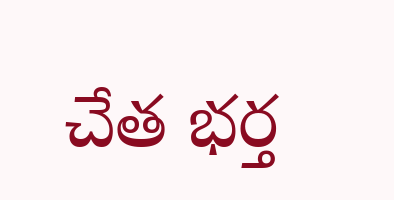చేత భర్త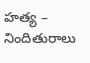హత్య – నిందితురాలు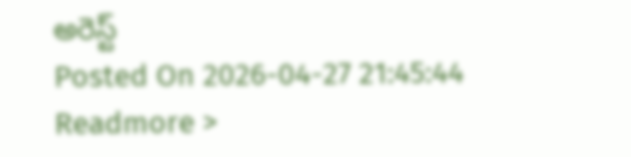అరెస్ట్
Posted On 2026-04-27 21:45:44
Readmore >